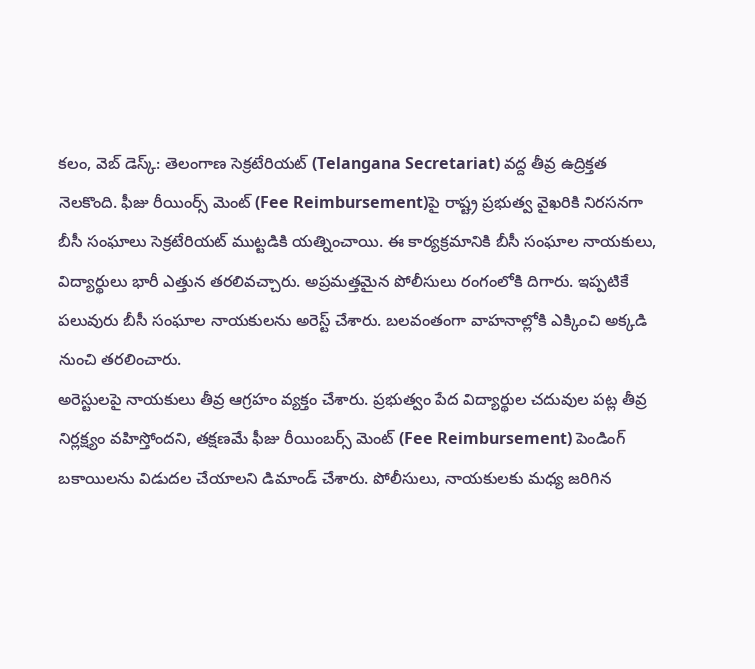కలం, వెబ్ డెస్క్: తెలంగాణ సెక్రటేరియట్ (Telangana Secretariat) వద్ద తీవ్ర ఉద్రిక్తత నెలకొంది. ఫీజు రీయింర్స్ మెంట్ (Fee Reimbursement)పై రాష్ట్ర ప్రభుత్వ వైఖరికి నిరసనగా బీసీ సంఘాలు సెక్రటేరియట్ ముట్టడికి యత్నించాయి. ఈ కార్యక్రమానికి బీసీ సంఘాల నాయకులు, విద్యార్థులు భారీ ఎత్తున తరలివచ్చారు. అప్రమత్తమైన పోలీసులు రంగంలోకి దిగారు. ఇప్పటికే పలువురు బీసీ సంఘాల నాయకులను అరెస్ట్ చేశారు. బలవంతంగా వాహనాల్లోకి ఎక్కించి అక్కడి నుంచి తరలించారు.
అరెస్టులపై నాయకులు తీవ్ర ఆగ్రహం వ్యక్తం చేశారు. ప్రభుత్వం పేద విద్యార్థుల చదువుల పట్ల తీవ్ర నిర్లక్ష్యం వహిస్తోందని, తక్షణమే ఫీజు రీయింబర్స్ మెంట్ (Fee Reimbursement) పెండింగ్ బకాయిలను విడుదల చేయాలని డిమాండ్ చేశారు. పోలీసులు, నాయకులకు మధ్య జరిగిన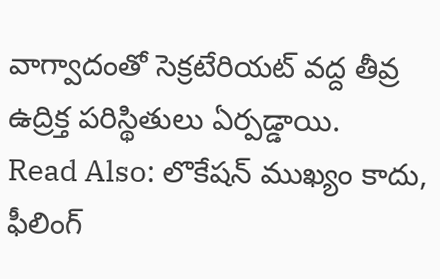వాగ్వాదంతో సెక్రటేరియట్ వద్ద తీవ్ర ఉద్రిక్త పరిస్థితులు ఏర్పడ్డాయి.
Read Also: లొకేషన్ ముఖ్యం కాదు, ఫీలింగ్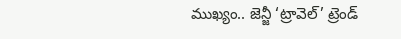ముఖ్యం.. జెన్జీ ‘ట్రావెల్’ ట్రెండ్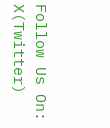Follow Us On: X(Twitter)